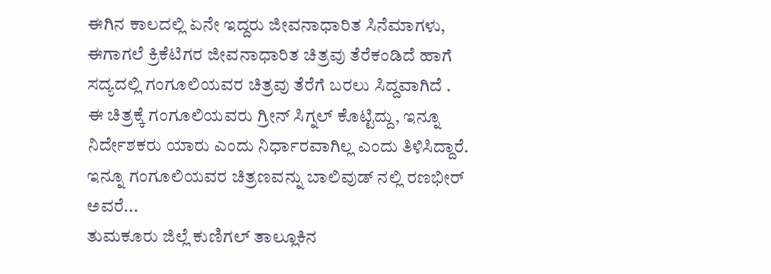ಈಗಿನ ಕಾಲದಲ್ಲಿ ಏನೇ ಇದ್ದರು ಜೀವನಾಧಾರಿತ ಸಿನೆಮಾಗಳು, ಈಗಾಗಲೆ ಕ್ರಿಕೆಟಿಗರ ಜೀವನಾಧಾರಿತ ಚಿತ್ರವು ತೆರೆಕಂಡಿದೆ ಹಾಗೆ ಸದ್ಯದಲ್ಲಿ ಗಂಗೂಲಿಯವರ ಚಿತ್ರವು ತೆರೆಗೆ ಬರಲು ಸಿದ್ದವಾಗಿದೆ . ಈ ಚಿತ್ರಕ್ಕೆ ಗಂಗೂಲಿಯವರು ಗ್ರೀನ್ ಸಿಗ್ನಲ್ ಕೊಟ್ಟಿದ್ದು, ಇನ್ನೂ ನಿರ್ದೇಶಕರು ಯಾರು ಎಂದು ನಿರ್ಧಾರವಾಗಿಲ್ಲ ಎಂದು ತಿಳಿಸಿದ್ದಾರೆ. ಇನ್ನೂ ಗಂಗೂಲಿಯವರ ಚಿತ್ರಣವನ್ನು ಬಾಲಿವುಡ್ ನಲ್ಲಿ ರಣಭೀರ್ ಅವರೆ...
ತುಮಕೂರು ಜಿಲ್ಲೆ ಕುಣಿಗಲ್ ತಾಲ್ಲೂಕಿನ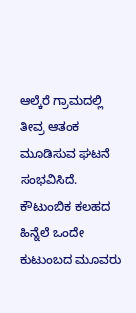ಆಲ್ಕೆರೆ ಗ್ರಾಮದಲ್ಲಿ ತೀವ್ರ ಆತಂಕ ಮೂಡಿಸುವ ಘಟನೆ ಸಂಭವಿಸಿದೆ. ಕೌಟುಂಬಿಕ ಕಲಹದ ಹಿನ್ನೆಲೆ ಒಂದೇ ಕುಟುಂಬದ ಮೂವರು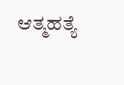ಆತ್ಮಹತ್ಯೆ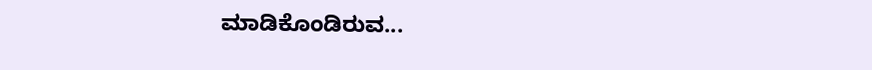ಮಾಡಿಕೊಂಡಿರುವ...